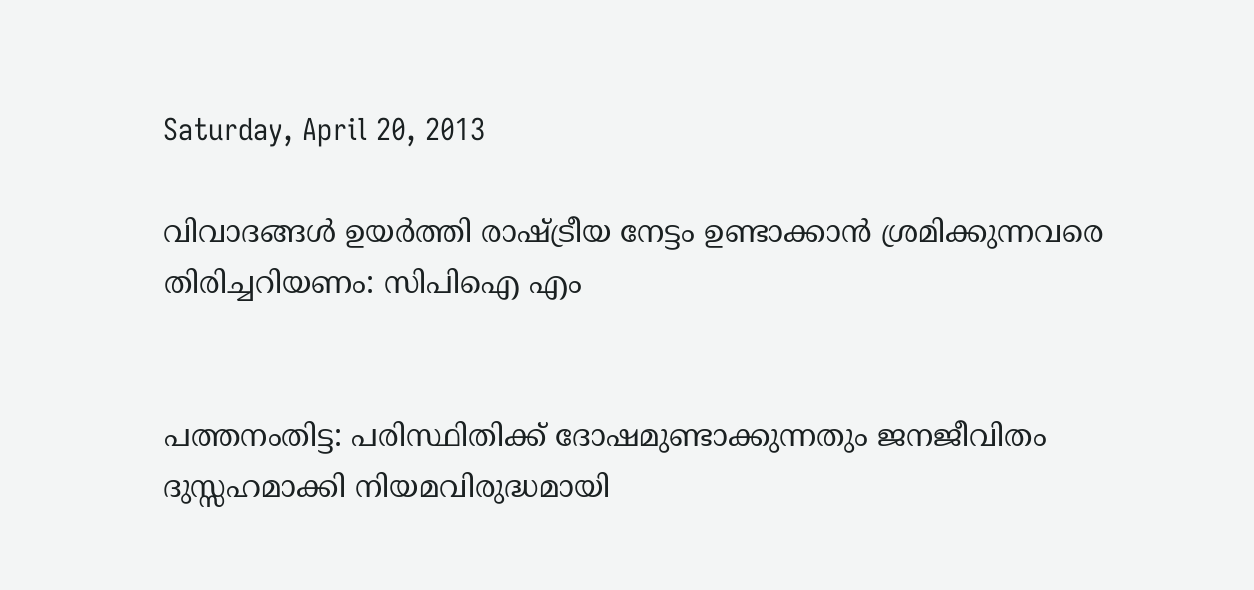Saturday, April 20, 2013

വിവാദങ്ങള്‍ ഉയര്‍ത്തി രാഷ്ട്രീയ നേട്ടം ഉണ്ടാക്കാന്‍ ശ്രമിക്കുന്നവരെ തിരിച്ചറിയണം: സിപിഐ എം


പത്തനംതിട്ട: പരിസ്ഥിതിക്ക് ദോഷമുണ്ടാക്കുന്നതും ജനജീവിതം ദുസ്സഹമാക്കി നിയമവിരുദ്ധമായി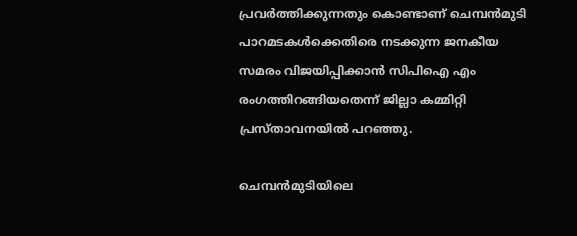പ്രവര്‍ത്തിക്കുന്നതും കൊണ്ടാണ് ചെമ്പന്‍മുടി പാറമടകള്‍ക്കെതിരെ നടക്കുന്ന ജനകീയ സമരം വിജയിപ്പിക്കാന്‍ സിപിഐ എം രംഗത്തിറങ്ങിയതെന്ന് ജില്ലാ കമ്മിറ്റി പ്രസ്താവനയില്‍ പറഞ്ഞു.

ചെമ്പന്‍മുടിയിലെ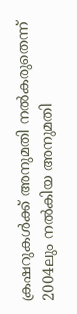ക്രഷറുകള്‍ക്ക് അനുമതി നല്‍കരുതെന്ന് 2004ലും നല്‍കിയ അനുമതി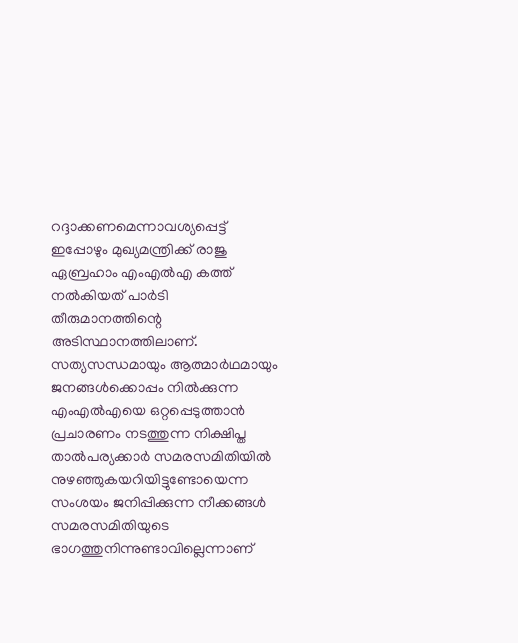റദ്ദാക്കണമെന്നാവശ്യപ്പെട്ട് ഇപ്പോഴും മുഖ്യമന്ത്രിക്ക് രാജു ഏബ്രഹാം എംഎല്‍എ കത്ത് നല്‍കിയത് പാര്‍ടി തീരുമാനത്തിന്റെ അടിസ്ഥാനത്തിലാണ്. സത്യസന്ധമായും ആത്മാര്‍ഥമായും ജനങ്ങള്‍ക്കൊപ്പം നില്‍ക്കുന്ന എംഎല്‍എയെ ഒറ്റപ്പെടുത്താന്‍ പ്രചാരണം നടത്തുന്ന നിക്ഷിപ്ത താല്‍പര്യക്കാര്‍ സമരസമിതിയില്‍ നുഴഞ്ഞുകയറിയിട്ടുണ്ടോയെന്ന സംശയം ജനിപ്പിക്കുന്ന നീക്കങ്ങള്‍ സമരസമിതിയുടെ ഭാഗത്തുനിന്നുണ്ടാവില്ലെന്നാണ്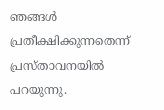ഞങ്ങള്‍ പ്രതീക്ഷിക്കുന്നതെന്ന് പ്രസ്താവനയില്‍ പറയുന്നു.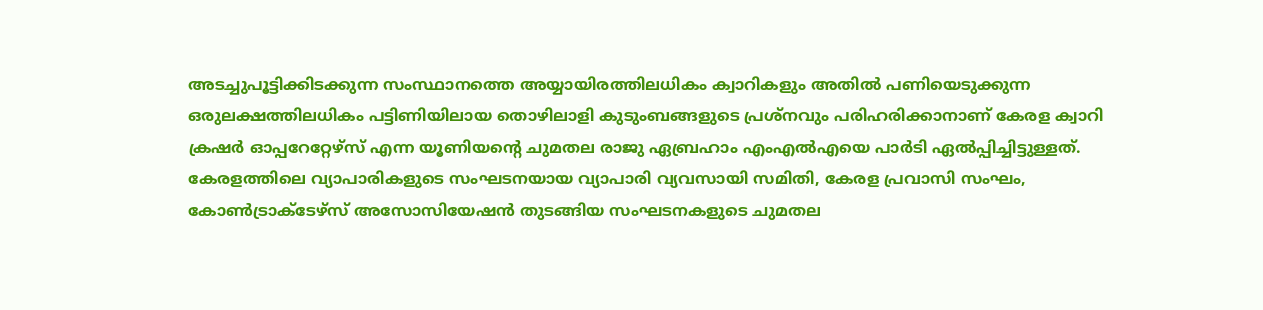അടച്ചുപൂട്ടിക്കിടക്കുന്ന സംസ്ഥാനത്തെ അയ്യായിരത്തിലധികം ക്വാറികളും അതില്‍ പണിയെടുക്കുന്ന ഒരുലക്ഷത്തിലധികം പട്ടിണിയിലായ തൊഴിലാളി കുടുംബങ്ങളുടെ പ്രശ്നവും പരിഹരിക്കാനാണ് കേരള ക്വാറി ക്രഷര്‍ ഓപ്പറേറ്റേഴ്സ് എന്ന യൂണിയന്റെ ചുമതല രാജു ഏബ്രഹാം എംഎല്‍എയെ പാര്‍ടി ഏല്‍പ്പിച്ചിട്ടുള്ളത്. കേരളത്തിലെ വ്യാപാരികളുടെ സംഘടനയായ വ്യാപാരി വ്യവസായി സമിതി, കേരള പ്രവാസി സംഘം, കോണ്‍ട്രാക്ടേഴ്സ് അസോസിയേഷന്‍ തുടങ്ങിയ സംഘടനകളുടെ ചുമതല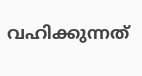വഹിക്കുന്നത്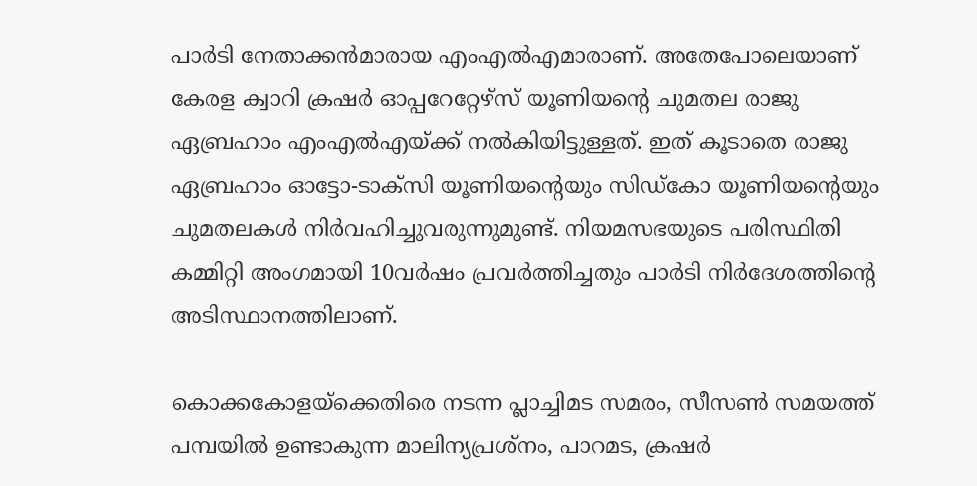പാര്‍ടി നേതാക്കന്‍മാരായ എംഎല്‍എമാരാണ്. അതേപോലെയാണ് കേരള ക്വാറി ക്രഷര്‍ ഓപ്പറേറ്റേഴ്സ് യൂണിയന്റെ ചുമതല രാജു ഏബ്രഹാം എംഎല്‍എയ്ക്ക് നല്‍കിയിട്ടുള്ളത്. ഇത് കൂടാതെ രാജു ഏബ്രഹാം ഓട്ടോ-ടാക്സി യൂണിയന്റെയും സിഡ്കോ യൂണിയന്റെയും ചുമതലകള്‍ നിര്‍വഹിച്ചുവരുന്നുമുണ്ട്. നിയമസഭയുടെ പരിസ്ഥിതി കമ്മിറ്റി അംഗമായി 10വര്‍ഷം പ്രവര്‍ത്തിച്ചതും പാര്‍ടി നിര്‍ദേശത്തിന്റെ അടിസ്ഥാനത്തിലാണ്.

കൊക്കകോളയ്ക്കെതിരെ നടന്ന പ്ലാച്ചിമട സമരം, സീസണ്‍ സമയത്ത് പമ്പയില്‍ ഉണ്ടാകുന്ന മാലിന്യപ്രശ്നം, പാറമട, ക്രഷര്‍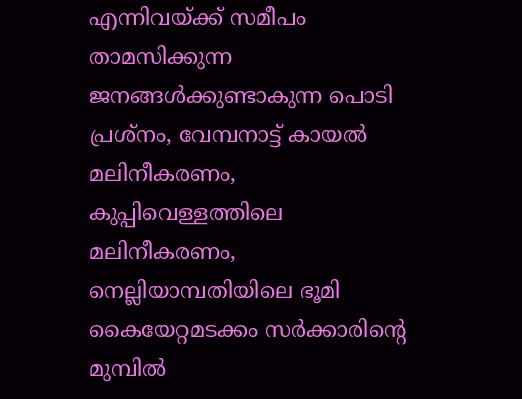എന്നിവയ്ക്ക് സമീപം താമസിക്കുന്ന ജനങ്ങള്‍ക്കുണ്ടാകുന്ന പൊടി പ്രശ്നം, വേമ്പനാട്ട് കായല്‍ മലിനീകരണം, കുപ്പിവെള്ളത്തിലെ മലിനീകരണം, നെല്ലിയാമ്പതിയിലെ ഭൂമി കൈയേറ്റമടക്കം സര്‍ക്കാരിന്റെ മുമ്പില്‍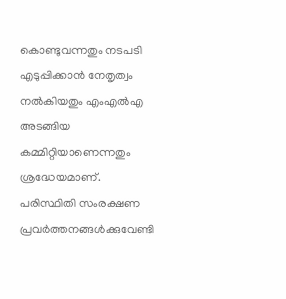കൊണ്ടുവന്നതും നടപടി എടുപ്പിക്കാന്‍ നേതൃത്വം നല്‍കിയതും എംഎല്‍എ അടങ്ങിയ കമ്മിറ്റിയാണെന്നതും ശ്രദ്ധേയമാണ്. പരിസ്ഥിതി സംരക്ഷണ പ്രവര്‍ത്തനങ്ങള്‍ക്കുവേണ്ടി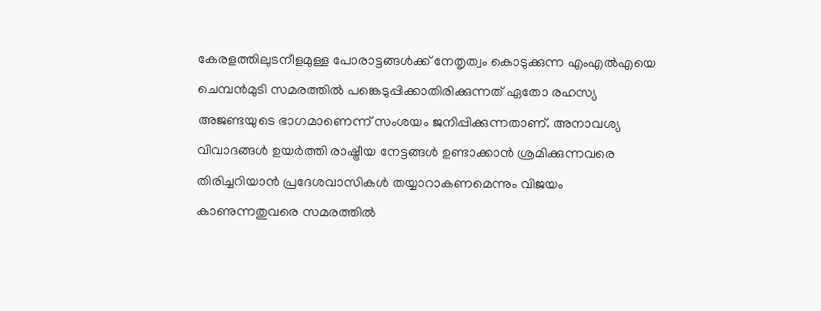കേരളത്തിലുടനീളമുള്ള പോരാട്ടങ്ങള്‍ക്ക് നേതൃത്വം കൊടുക്കുന്ന എംഎല്‍എയെ ചെമ്പന്‍മുടി സമരത്തില്‍ പങ്കെടുപ്പിക്കാതിരിക്കുന്നത് ഏതോ രഹസ്യ അജണ്ടയുടെ ഭാഗമാണെന്ന് സംശയം ജനിപ്പിക്കുന്നതാണ്. അനാവശ്യ വിവാദങ്ങള്‍ ഉയര്‍ത്തി രാഷ്ട്രീയ നേട്ടങ്ങള്‍ ഉണ്ടാക്കാന്‍ ശ്രമിക്കുന്നവരെ തിരിച്ചറിയാന്‍ പ്രദേശവാസികള്‍ തയ്യാറാകണമെന്നും വിജയം കാണുന്നതുവരെ സമരത്തില്‍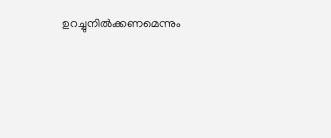ഉറച്ചുനില്‍ക്കണമെന്നും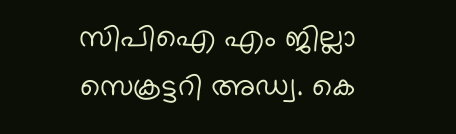സിപിഐ എം ജില്ലാ സെക്രട്ടറി അഡ്വ. കെ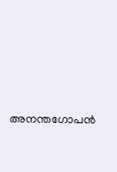അനന്തഗോപന്‍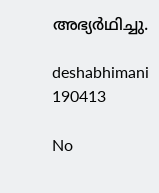അഭ്യര്‍ഥിച്ചു.

deshabhimani 190413

No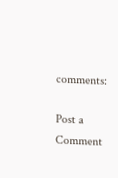comments:

Post a Comment